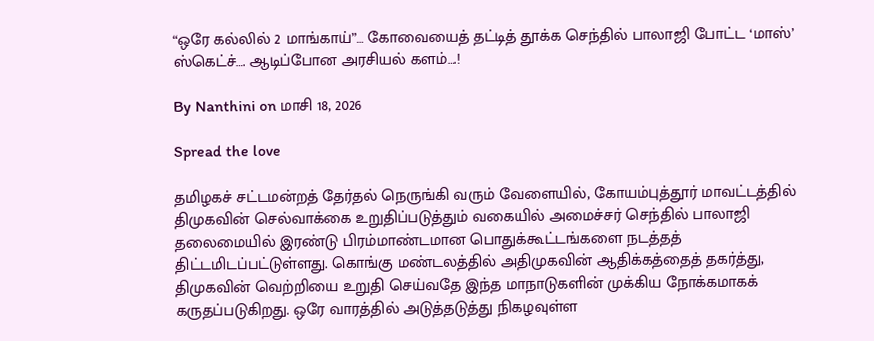“ஒரே கல்லில் 2 மாங்காய்”… கோவையைத் தட்டித் தூக்க செந்தில் பாலாஜி போட்ட ‘மாஸ்’ ஸ்கெட்ச்…. ஆடிப்போன அரசியல் களம்….!

By Nanthini on மாசி 18, 2026

Spread the love

தமிழகச் சட்டமன்றத் தேர்தல் நெருங்கி வரும் வேளையில், கோயம்புத்தூர் மாவட்டத்தில் திமு‌கவின் செல்வாக்கை உறுதிப்படுத்தும் வகையில் அமைச்சர் செந்தில் பாலாஜி தலைமையில் இரண்டு பிரம்மாண்டமான பொதுக்கூட்டங்களை நடத்தத் திட்டமிடப்பட்டுள்ளது. கொங்கு மண்டலத்தில் அதிமுகவின் ஆதிக்கத்தைத் தகர்த்து, திமுகவின் வெற்றியை உறுதி செய்வதே இந்த மாநாடுகளின் முக்கிய நோக்கமாகக் கருதப்படுகிறது. ஒரே வாரத்தில் அடுத்தடுத்து நிகழவுள்ள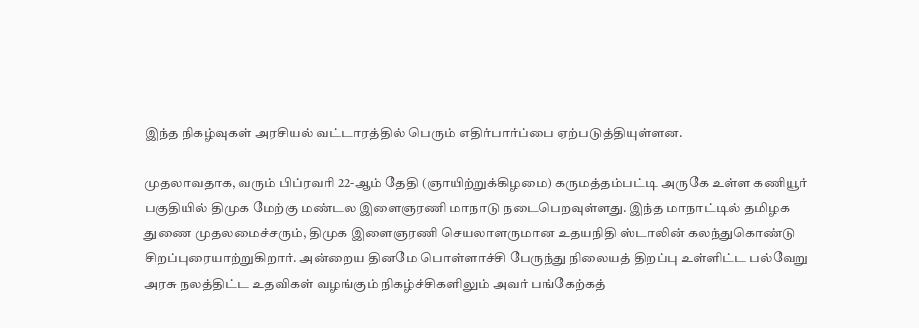இந்த நிகழ்வுகள் அரசியல் வட்டாரத்தில் பெரும் எதிர்பார்ப்பை ஏற்படுத்தியுள்ளன.

முதலாவதாக, வரும் பிப்ரவரி 22-ஆம் தேதி (ஞாயிற்றுக்கிழமை) கருமத்தம்பட்டி அருகே உள்ள கணியூர் பகுதியில் திமுக மேற்கு மண்டல இளைஞரணி மாநாடு நடைபெறவுள்ளது. இந்த மாநாட்டில் தமிழக துணை முதலமைச்சரும், திமுக இளைஞரணி செயலாளருமான உதயநிதி ஸ்டாலின் கலந்துகொண்டு சிறப்புரையாற்றுகிறார். அன்றைய தினமே பொள்ளாச்சி பேருந்து நிலையத் திறப்பு உள்ளிட்ட பல்வேறு அரசு நலத்திட்ட உதவிகள் வழங்கும் நிகழ்ச்சிகளிலும் அவர் பங்கேற்கத்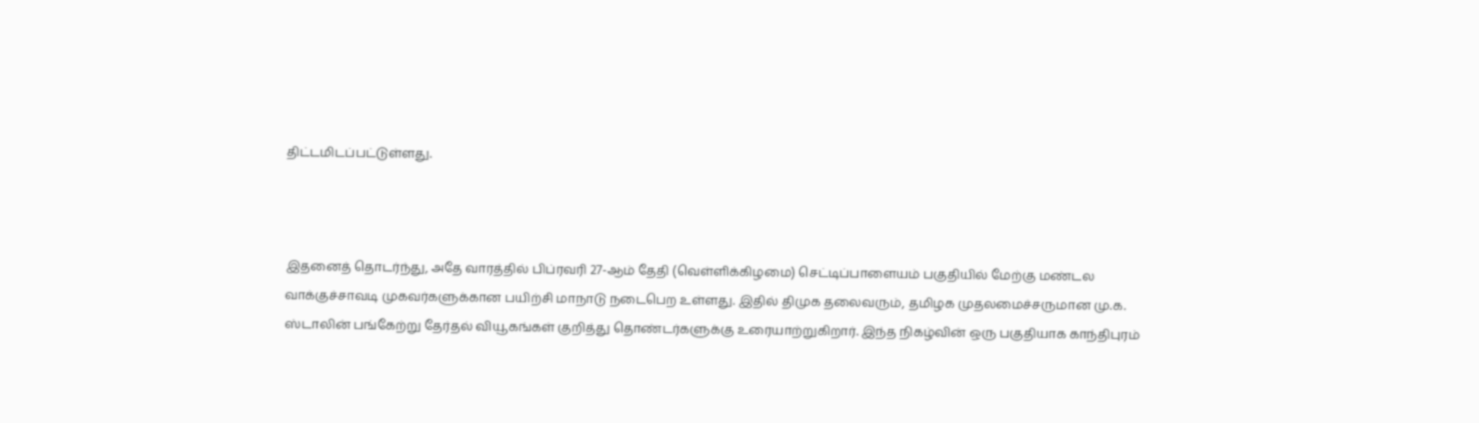திட்டமிடப்பட்டுள்ளது.



இதனைத் தொடர்ந்து, அதே வாரத்தில் பிப்ரவரி 27-ஆம் தேதி (வெள்ளிக்கிழமை) செட்டிப்பாளையம் பகுதியில் மேற்கு மண்டல வாக்குச்சாவடி முகவர்களுக்கான பயிற்சி மாநாடு நடைபெற உள்ளது. இதில் திமுக தலைவரும், தமிழக முதலமைச்சருமான மு.க. ஸ்டாலின் பங்கேற்று தேர்தல் வியூகங்கள் குறித்து தொண்டர்களுக்கு உரையாற்றுகிறார். இந்த நிகழ்வின் ஒரு பகுதியாக காந்திபுரம்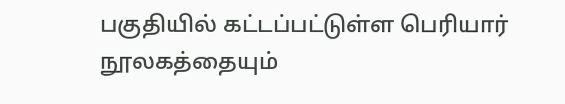பகுதியில் கட்டப்பட்டுள்ள பெரியார் நூலகத்தையும்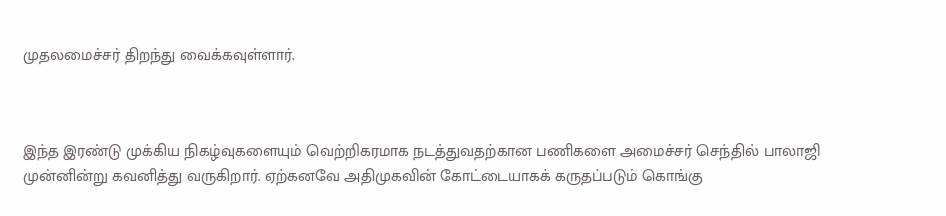முதலமைச்சர் திறந்து வைக்கவுள்ளார்.



இந்த இரண்டு முக்கிய நிகழ்வுகளையும் வெற்றிகரமாக நடத்துவதற்கான பணிகளை அமைச்சர் செந்தில் பாலாஜி முன்னின்று கவனித்து வருகிறார். ஏற்கனவே அதிமுகவின் கோட்டையாகக் கருதப்படும் கொங்கு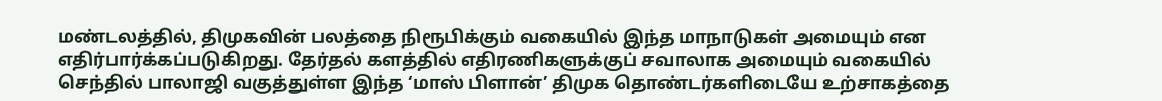மண்டலத்தில், திமுகவின் பலத்தை நிரூபிக்கும் வகையில் இந்த மாநாடுகள் அமையும் என எதிர்பார்க்கப்படுகிறது. தேர்தல் களத்தில் எதிரணிகளுக்குப் சவாலாக அமையும் வகையில் செந்தில் பாலாஜி வகுத்துள்ள இந்த ‘மாஸ் பிளான்’ திமுக தொண்டர்களிடையே உற்சாகத்தை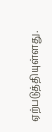ஏற்படுத்தியுள்ளது.